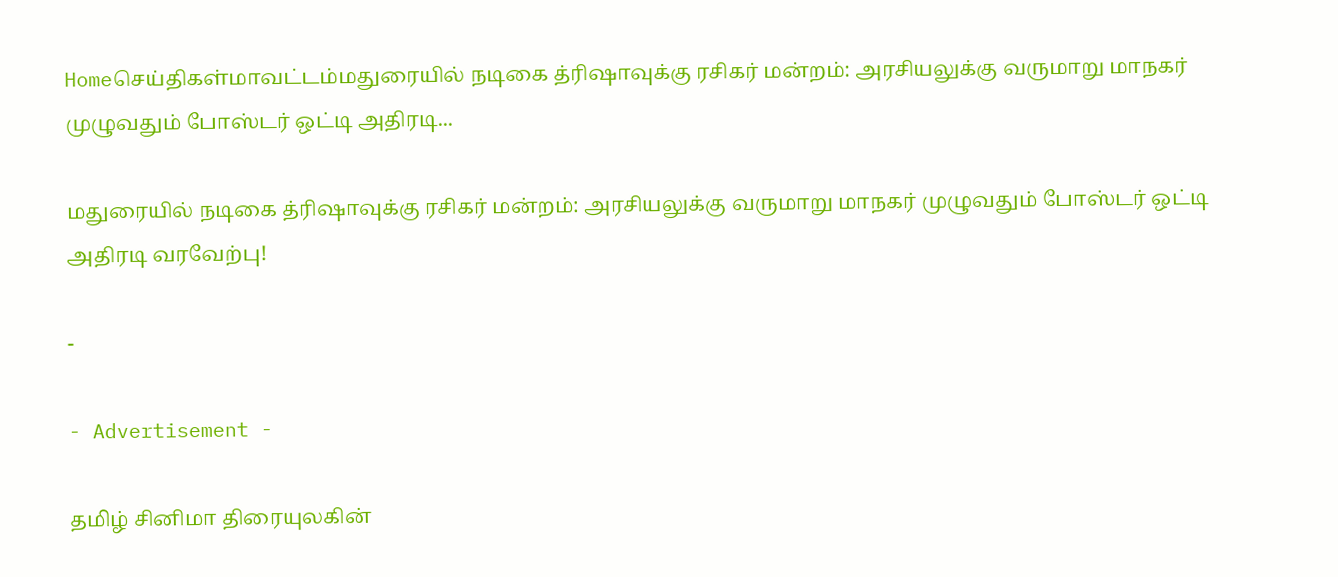Homeசெய்திகள்மாவட்டம்மதுரையில் நடிகை த்ரிஷாவுக்கு ரசிகர் மன்றம்: அரசியலுக்கு வருமாறு மாநகர் முழுவதும் போஸ்டர் ஒட்டி அதிரடி...

மதுரையில் நடிகை த்ரிஷாவுக்கு ரசிகர் மன்றம்: அரசியலுக்கு வருமாறு மாநகர் முழுவதும் போஸ்டர் ஒட்டி அதிரடி வரவேற்பு!

-

- Advertisement -

தமிழ் சினிமா திரையுலகின்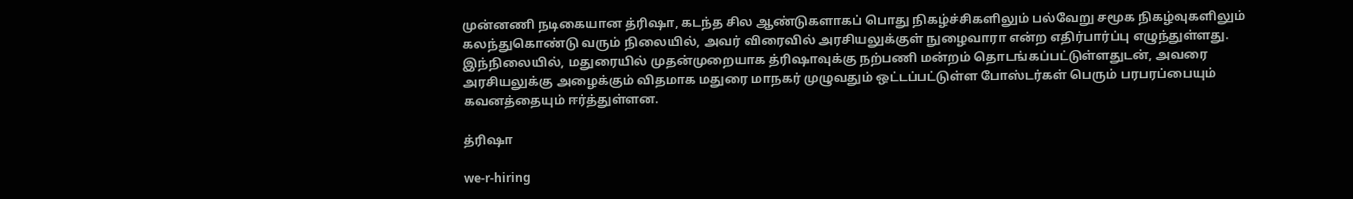முன்னணி நடிகையான த்ரிஷா, கடந்த சில ஆண்டுகளாகப் பொது நிகழ்ச்சிகளிலும் பல்வேறு சமூக நிகழ்வுகளிலும் கலந்துகொண்டு வரும் நிலையில், அவர் விரைவில் அரசியலுக்குள் நுழைவாரா என்ற எதிர்பார்ப்பு எழுந்துள்ளது. இந்நிலையில், மதுரையில் முதன்முறையாக த்ரிஷாவுக்கு நற்பணி மன்றம் தொடங்கப்பட்டுள்ளதுடன், அவரை அரசியலுக்கு அழைக்கும் விதமாக மதுரை மாநகர் முழுவதும் ஒட்டப்பட்டுள்ள போஸ்டர்கள் பெரும் பரபரப்பையும் கவனத்தையும் ஈர்த்துள்ளன.

த்ரிஷா

we-r-hiring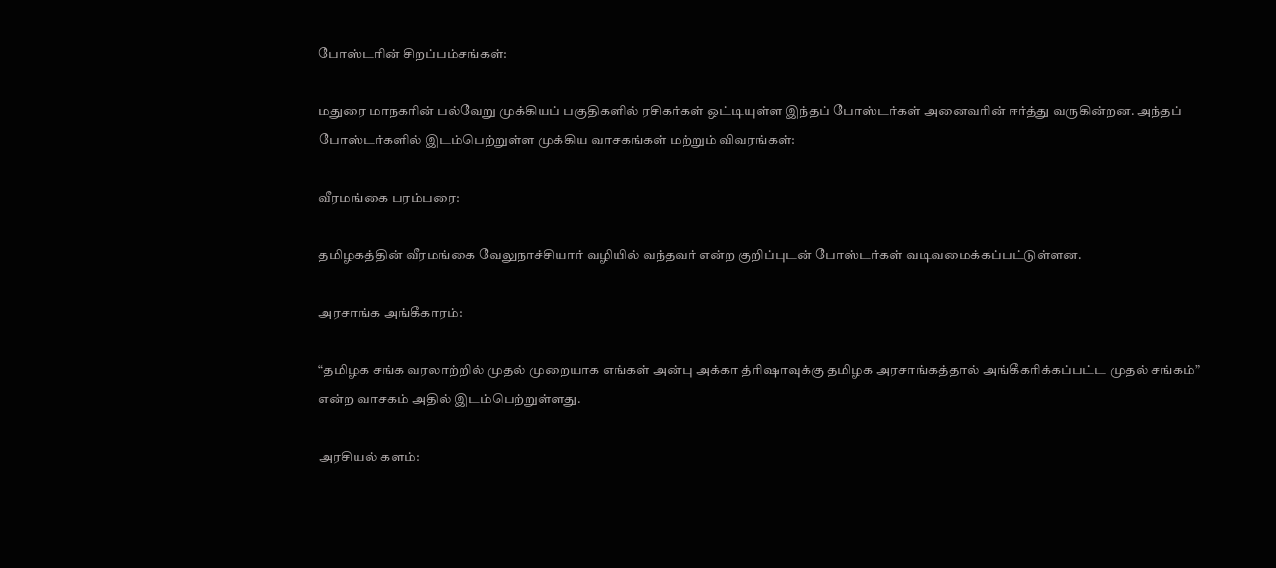போஸ்டரின் சிறப்பம்சங்கள்:

மதுரை மாநகரின் பல்வேறு முக்கியப் பகுதிகளில் ரசிகர்கள் ஒட்டியுள்ள இந்தப் போஸ்டர்கள் அனைவரின் ஈர்த்து வருகின்றன. அந்தப் போஸ்டர்களில் இடம்பெற்றுள்ள முக்கிய வாசகங்கள் மற்றும் விவரங்கள்:

வீரமங்கை பரம்பரை:

தமிழகத்தின் வீரமங்கை வேலுநாச்சியார் வழியில் வந்தவர் என்ற குறிப்புடன் போஸ்டர்கள் வடிவமைக்கப்பட்டுள்ளன.

அரசாங்க அங்கீகாரம்:

“தமிழக சங்க வரலாற்றில் முதல் முறையாக எங்கள் அன்பு அக்கா த்ரிஷாவுக்கு தமிழக அரசாங்கத்தால் அங்கீகரிக்கப்பட்ட முதல் சங்கம்” என்ற வாசகம் அதில் இடம்பெற்றுள்ளது.

அரசியல் களம்: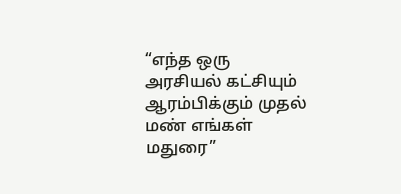“எந்த ஒரு அரசியல் கட்சியும் ஆரம்பிக்கும் முதல் மண் எங்கள் மதுரை”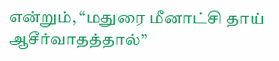என்றும், “மதுரை மீனாட்சி தாய் ஆசீர்வாதத்தால்”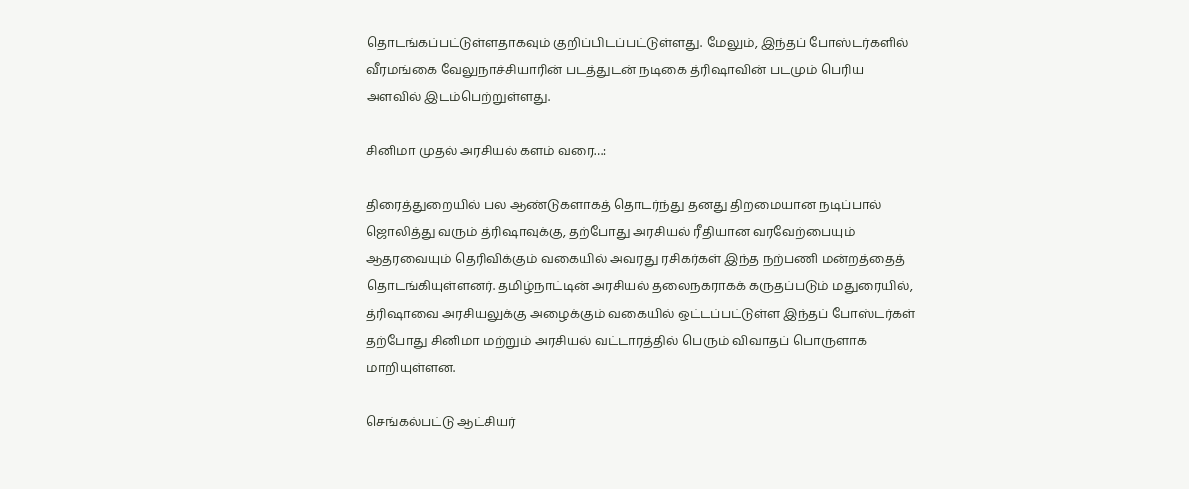தொடங்கப்பட்டுள்ளதாகவும் குறிப்பிடப்பட்டுள்ளது. மேலும், இந்தப் போஸ்டர்களில் வீரமங்கை வேலுநாச்சியாரின் படத்துடன் நடிகை த்ரிஷாவின் படமும் பெரிய அளவில் இடம்பெற்றுள்ளது.

சினிமா முதல் அரசியல் களம் வரை…:

திரைத்துறையில் பல ஆண்டுகளாகத் தொடர்ந்து தனது திறமையான நடிப்பால் ஜொலித்து வரும் த்ரிஷாவுக்கு, தற்போது அரசியல் ரீதியான வரவேற்பையும் ஆதரவையும் தெரிவிக்கும் வகையில் அவரது ரசிகர்கள் இந்த நற்பணி மன்றத்தைத் தொடங்கியுள்ளனர். தமிழ்நாட்டின் அரசியல் தலைநகராகக் கருதப்படும் மதுரையில், த்ரிஷாவை அரசியலுக்கு அழைக்கும் வகையில் ஒட்டப்பட்டுள்ள இந்தப் போஸ்டர்கள் தற்போது சினிமா மற்றும் அரசியல் வட்டாரத்தில் பெரும் விவாதப் பொருளாக மாறியுள்ளன.

செங்கல்பட்டு ஆட்சியர்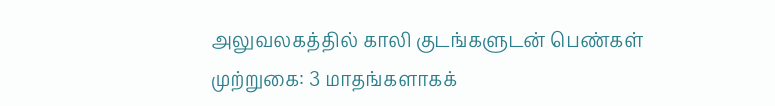அலுவலகத்தில் காலி குடங்களுடன் பெண்கள் முற்றுகை: 3 மாதங்களாகக்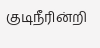குடிநீரின்றி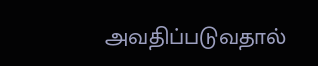அவதிப்படுவதால்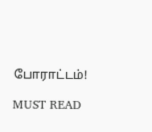போராட்டம்!

MUST READ